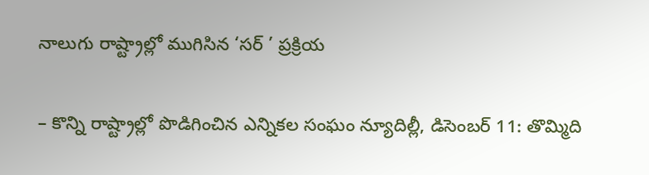నాలుగు రాష్ట్రాల్లో ముగిసిన ‘సర్ ’ ప్రక్రియ

– కొన్ని రాష్ట్రాల్లో పొడిగించిన ఎన్నికల సంఘం న్యూదిల్లీ, డిసెంబర్ 11: తొమ్మిది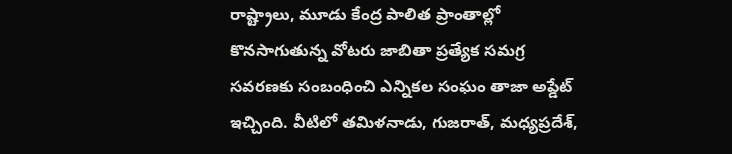రాష్ట్రాలు, మూడు కేంద్ర పాలిత ప్రాంతాల్లో కొనసాగుతున్న వోటరు జాబితా ప్రత్యేక సమగ్ర సవరణకు సంబంధించి ఎన్నికల సంఘం తాజా అప్డేట్ ఇచ్చింది. వీటిలో తమిళనాడు, గుజరాత్, మధ్యప్రదేశ్,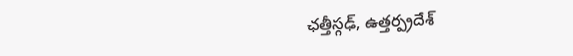ఛత్తీస్గఢ్, ఉత్తర్ప్రదేశ్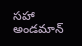సహా అండమాన్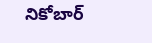నికోబార్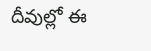దీవుల్లో ఈ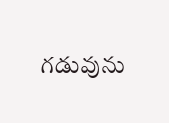గడువును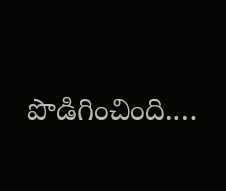పొడిగించింది.…